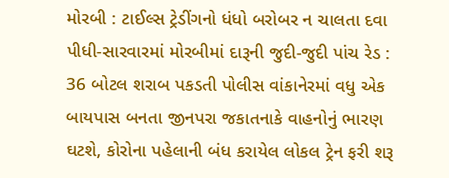મોરબી : ટાઈલ્સ ટ્રેડીંગનો ધંધો બરોબર ન ચાલતા દવા પીધી-સારવારમાં મોરબીમાં દારૂની જુદી-જુદી પાંચ રેડ : 36 બોટલ શરાબ પકડતી પોલીસ વાંકાનેરમાં વધુ એક બાયપાસ બનતા જીનપરા જકાતનાકે વાહનોનું ભારણ ઘટશે, કોરોના પહેલાની બંધ કરાયેલ લોકલ ટ્રેન ફરી શરૂ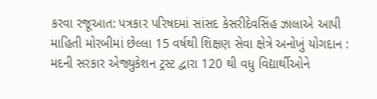કરવા રજૂઆત: પત્રકાર પરિષદમાં સાંસદ કેસરીદેવસિંહ ઝાલાએ આપી માહિતી મોરબીમાં છેલ્લા 15 વર્ષથી શિક્ષણ સેવા ક્ષેત્રે અનોખું યોગદાન : મદની સરકાર એજ્યુકેશન ટ્રસ્ટ દ્વારા 120 થી વધુ વિદ્યાર્થીઓને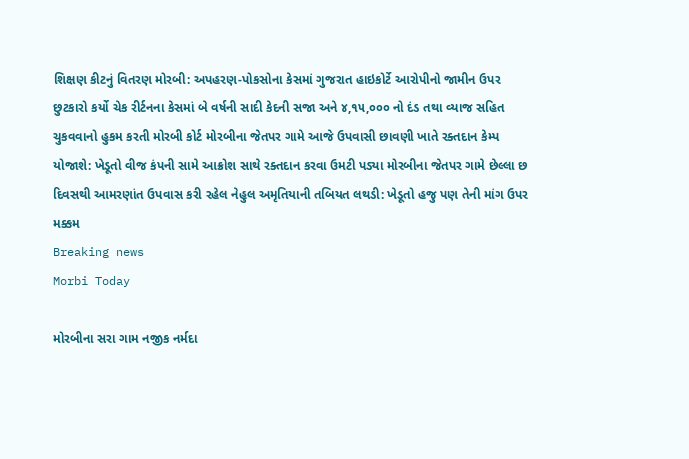શિક્ષણ કીટનું વિતરણ મોરબી: અપહરણ-પોકસોના કેસમાં ગુજરાત હાઇકોર્ટે આરોપીનો જામીન ઉપર છુટકારો કર્યો ચેક રીર્ટનના કેસમાં બે વર્ષની સાદી કેદની સજા અને ૪,૧૫,૦૦૦ નો દંડ તથા વ્યાજ સહિત ચુકવવાનો હુકમ કરતી મોરબી કોર્ટ મોરબીના જેતપર ગામે આજે ઉપવાસી છાવણી ખાતે રક્તદાન કેમ્પ યોજાશે: ખેડૂતો વીજ કંપની સામે આક્રોશ સાથે રક્તદાન કરવા ઉમટી પડ્યા મોરબીના જેતપર ગામે છેલ્લા છ દિવસથી આમરણાંત ઉપવાસ કરી રહેલ નેહુલ અમૃતિયાની તબિયત લથડી: ખેડૂતો હજુ પણ તેની માંગ ઉપર મક્કમ
Breaking news
Morbi Today

મોરબીના સરા ગામ નજીક નર્મદા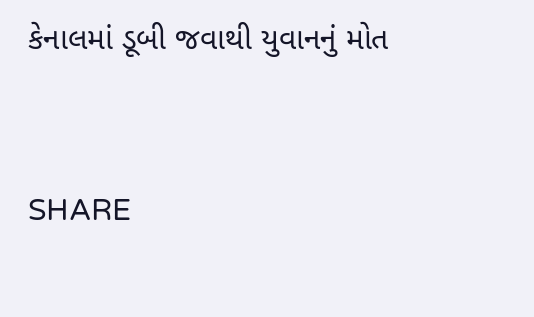કેનાલમાં ડૂબી જવાથી યુવાનનું મોત


SHARE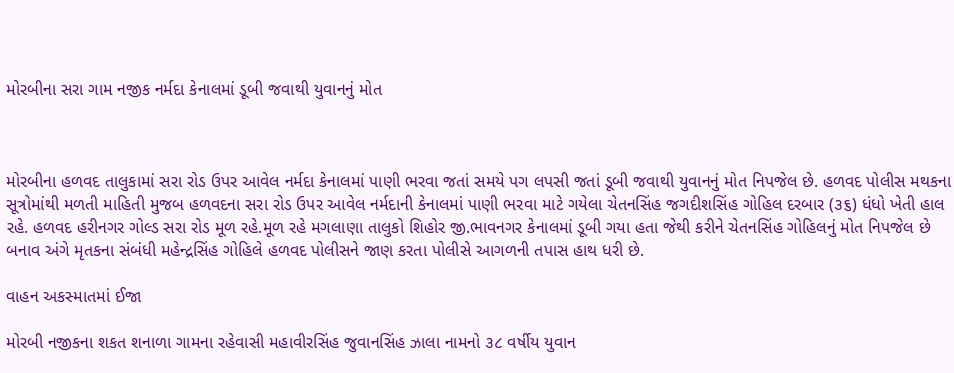મોરબીના સરા ગામ નજીક નર્મદા કેનાલમાં ડૂબી જવાથી યુવાનનું મોત



મોરબીના હળવદ તાલુકામાં સરા રોડ ઉપર આવેલ નર્મદા કેનાલમાં પાણી ભરવા જતાં સમયે પગ લપસી જતાં ડૂબી જવાથી યુવાનનું મોત નિપજેલ છે. હળવદ પોલીસ મથકના સૂત્રોમાંથી મળતી માહિતી મુજબ હળવદના સરા રોડ ઉપર આવેલ નર્મદાની કેનાલમાં પાણી ભરવા માટે ગયેલા ચેતનસિંહ જગદીશસિંહ ગોહિલ દરબાર (૩૬) ધંધો ખેતી હાલ રહે. હળવદ હરીનગર ગોલ્ડ સરા રોડ મૂળ રહે.મૂળ રહે મગલાણા તાલુકો શિહોર જી.ભાવનગર કેનાલમાં ડૂબી ગયા હતા જેથી કરીને ચેતનસિંહ ગોહિલનું મોત નિપજેલ છે બનાવ અંગે મૃતકના સંબંધી મહેન્દ્રસિંહ ગોહિલે હળવદ પોલીસને જાણ કરતા પોલીસે આગળની તપાસ હાથ ધરી છે.

વાહન અકસ્માતમાં ઈજા

મોરબી નજીકના શકત શનાળા ગામના રહેવાસી મહાવીરસિંહ જુવાનસિંહ ઝાલા નામનો ૩૮ વર્ષીય યુવાન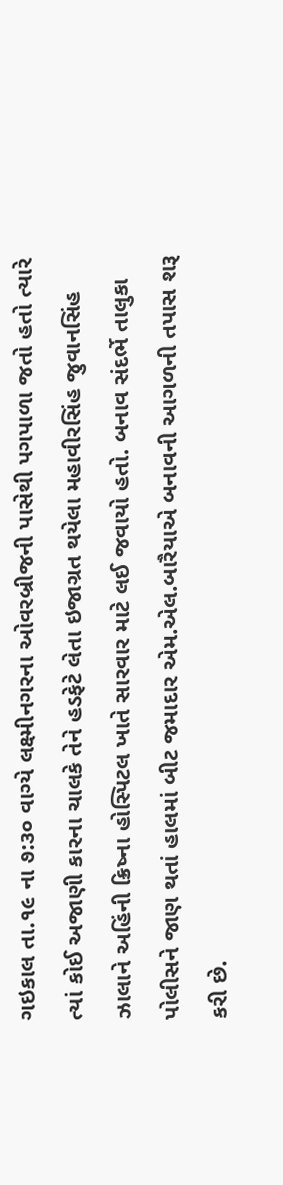ગઇકાલ તા.૧૯ ના ૭:૩૦ વાગ્યે લક્ષ્મીનગરના ઓવરબ્રીજની પાસેથી પગપાળા જતો હતો ત્યારે ત્યાં કોઈ અજાણી કારના ચાલકે તેને હડફેટે લેતા ઇજાગ્રત થયેલા મહાવીરસિંહ જુવાનસિંહ ઝાલાને અહિંની ક્રિષ્ના હોસ્પિટલ ખાતે સારવાર માટે લઈ જવાયો હતો. બનાવ સંદર્ભે તાલુકા પોલીસને જાણ થતાં હાલમાં બીટ જમાદાર એમ.એલ.બારૈયાએ બનાવની આગળની તપાસ શરૂ કરી છે.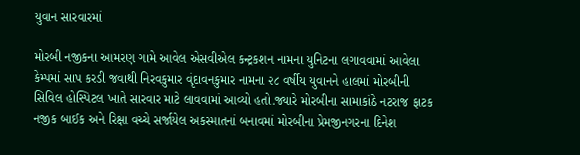યુવાન સારવારમાં

મોરબી નજીકના આમરણ ગામે આવેલ એસવીએલ કન્ટ્રકશન નામના યુનિટના લગાવવામાં આવેલા કેમ્પમાં સાપ કરડી જવાથી નિરવકુમાર વૃંદાવનકુમાર નામના ૨૮ વર્ષીય યુવાનને હાલમાં મોરબીની સિવિલ હોસ્પિટલ ખાતે સારવાર માટે લાવવામાં આવ્યો હતો.જ્યારે મોરબીના સામાકાંઠે નટરાજ ફાટક નજીક બાઈક અને રિક્ષા વચ્ચે સર્જાયેલ અકસ્માતનાં બનાવમાં મોરબીના પ્રેમજીનગરના દિનેશ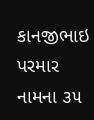કાનજીભાઇ પરમાર નામના ૩૫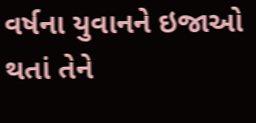વર્ષના યુવાનને ઇજાઓ થતાં તેને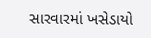સારવારમાં ખસેડાયો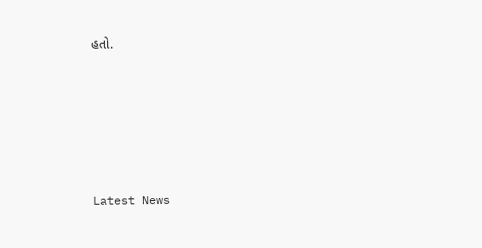હતો.






Latest News